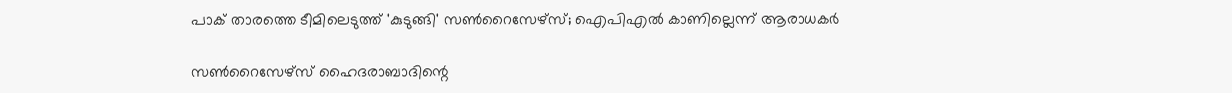പാക് താരത്തെ ടീമിലെടുത്ത് 'കുടുങ്ങി' സണ്‍റൈസേഴ്‌സ്; ഐപിഎല്‍ കാണില്ലെന്ന് ആരാധകര്‍

സണ്‍റൈസേഴ്‌സ് ഹൈദരാബാദിന്റെ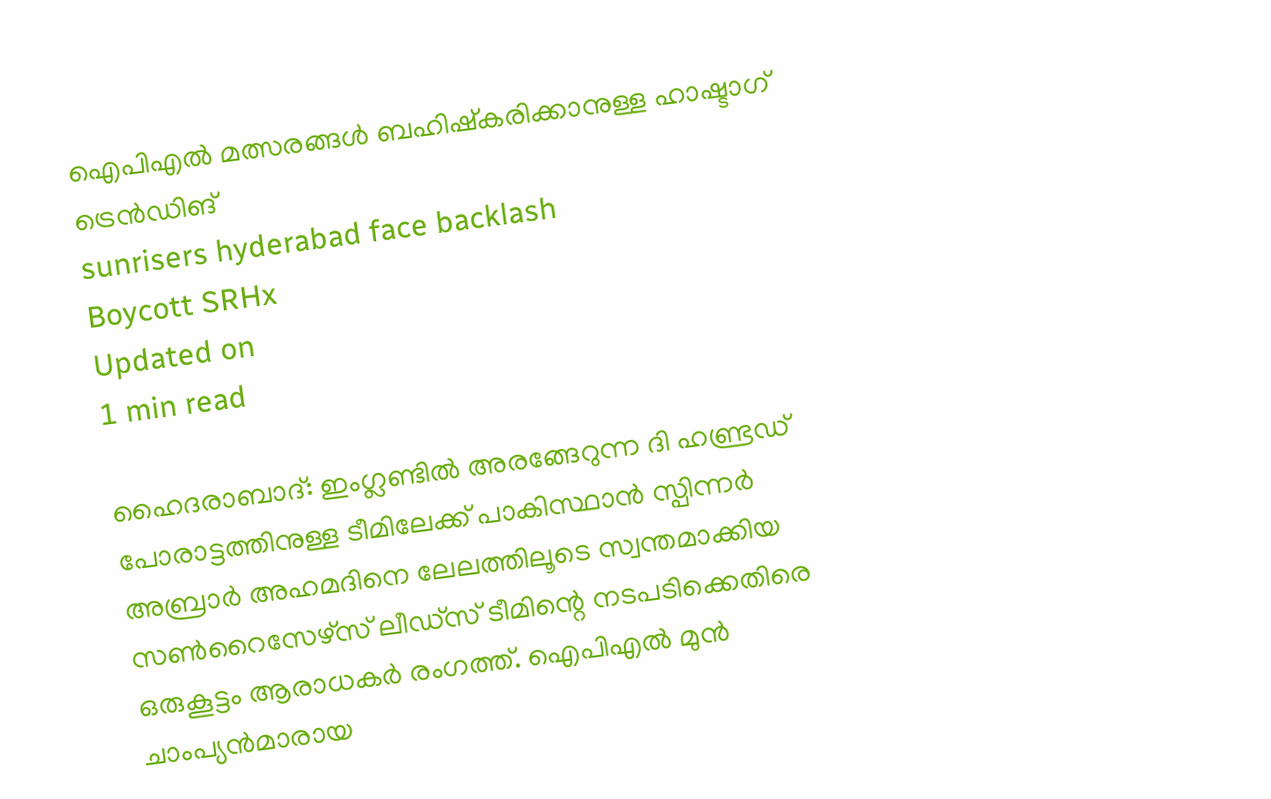ഐപിഎല്‍ മത്സരങ്ങള്‍ ബഹിഷ്‌കരിക്കാനുള്ള ഹാഷ്ടാഗ് ട്രെന്‍ഡിങ്
sunrisers hyderabad face backlash
Boycott SRHx
Updated on
1 min read

ഹൈദരാബാദ്: ഇംഗ്ലണ്ടില്‍ അരങ്ങേറുന്ന ദി ഹണ്ട്രഡ് പോരാട്ടത്തിനുള്ള ടീമിലേക്ക് പാകിസ്ഥാന്‍ സ്പിന്നര്‍ അബ്രാർ അഹമദിനെ ലേലത്തിലൂടെ സ്വന്തമാക്കിയ സണ്‍റൈസേഴ്‌സ് ലീഡ്‌സ് ടീമിന്റെ നടപടിക്കെതിരെ ഒരുകൂട്ടം ആരാധകര്‍ രംഗത്ത്. ഐപിഎല്‍ മുന്‍ ചാംപ്യന്‍മാരായ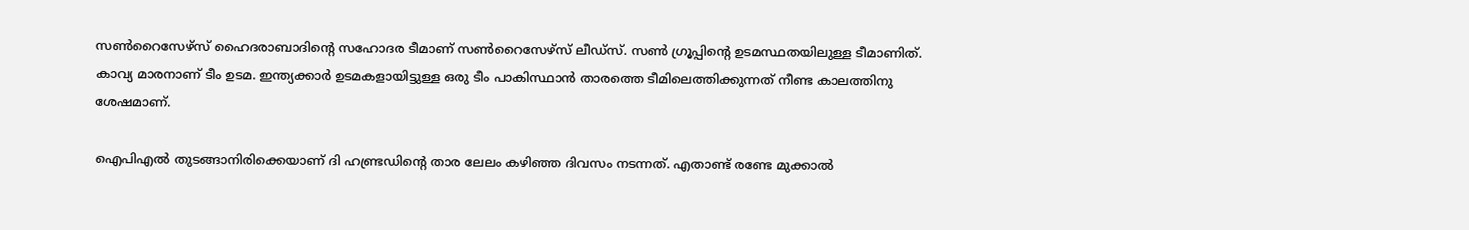സണ്‍റൈസേഴ്‌സ് ഹൈദരാബാദിന്റെ സഹോദര ടീമാണ് സണ്‍റൈസേഴ്‌സ് ലീഡ്‌സ്. സണ്‍ ഗ്രൂപ്പിന്റെ ഉടമസ്ഥതയിലുള്ള ടീമാണിത്. കാവ്യ മാരനാണ് ടീം ഉടമ. ഇന്ത്യക്കാര്‍ ഉടമകളായിട്ടുള്ള ഒരു ടീം പാകിസ്ഥാന്‍ താരത്തെ ടീമിലെത്തിക്കുന്നത് നീണ്ട കാലത്തിനു ശേഷമാണ്.

ഐപിഎല്‍ തുടങ്ങാനിരിക്കെയാണ് ദി ഹണ്ട്രഡിന്റെ താര ലേലം കഴിഞ്ഞ ദിവസം നടന്നത്. എതാണ്ട് രണ്ടേ മുക്കാല്‍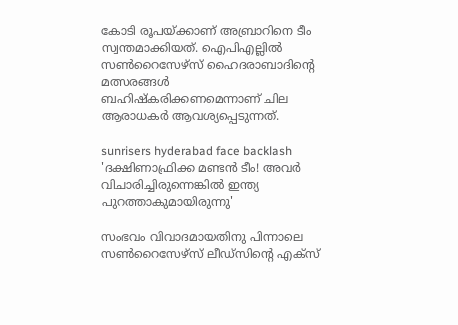കോടി രൂപയ്ക്കാണ് അബ്രാറിനെ ടീം സ്വന്തമാക്കിയത്. ഐപിഎല്ലില്‍ സണ്‍റൈസേഴ്‌സ് ഹൈദരാബാദിന്റെ മത്സരങ്ങള്‍ ബഹിഷ്‌കരിക്കണമെന്നാണ് ചില ആരാധകര്‍ ആവശ്യപ്പെടുന്നത്.

sunrisers hyderabad face backlash
'ദക്ഷിണാഫ്രിക്ക മണ്ടന്‍ ടീം! അവര്‍ വിചാരിച്ചിരുന്നെങ്കില്‍ ഇന്ത്യ പുറത്താകുമായിരുന്നു'

സംഭവം വിവാദമായതിനു പിന്നാലെ സണ്‍റൈസേഴ്‌സ് ലീഡ്‌സിന്റെ എക്‌സ്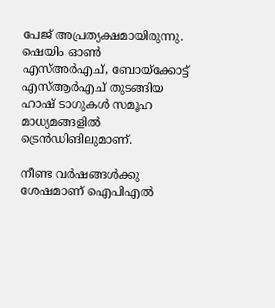പേജ് അപ്രത്യക്ഷമായിരുന്നു. ഷെയിം ഓണ്‍ എസ്അര്‍എച്, ബോയ്‌ക്കോട്ട് എസ്ആര്‍എച് തുടങ്ങിയ ഹാഷ് ടാഗുകള്‍ സമൂഹ മാധ്യമങ്ങളില്‍ ട്രെന്‍ഡിങിലുമാണ്.

നീണ്ട വര്‍ഷങ്ങള്‍ക്കു ശേഷമാണ് ഐപിഎല്‍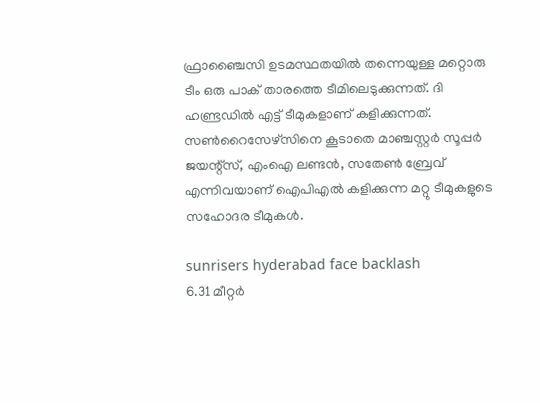ഫ്രാഞ്ചൈസി ഉടമസ്ഥതയില്‍ തന്നെയുള്ള മറ്റൊരു ടീം ഒരു പാക് താരത്തെ ടീമിലെടുക്കുന്നത്. ദി ഹണ്ട്രഡില്‍ എട്ട് ടീമുകളാണ് കളിക്കുന്നത്. സണ്‍റൈസേഴ്‌സിനെ കൂടാതെ മാഞ്ചസ്റ്റര്‍ സൂപ്പര്‍ ജയന്റ്‌സ്, എംഐ ലണ്ടന്‍, സതേണ്‍ ബ്രേവ് എന്നിവയാണ് ഐപിഎല്‍ കളിക്കുന്ന മറ്റു ടീമുകളുടെ സഹോദര ടീമുകള്‍.

sunrisers hyderabad face backlash
6.31 മീറ്റര്‍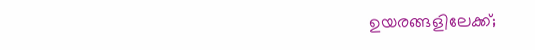ഉയരങ്ങളിലേക്ക്;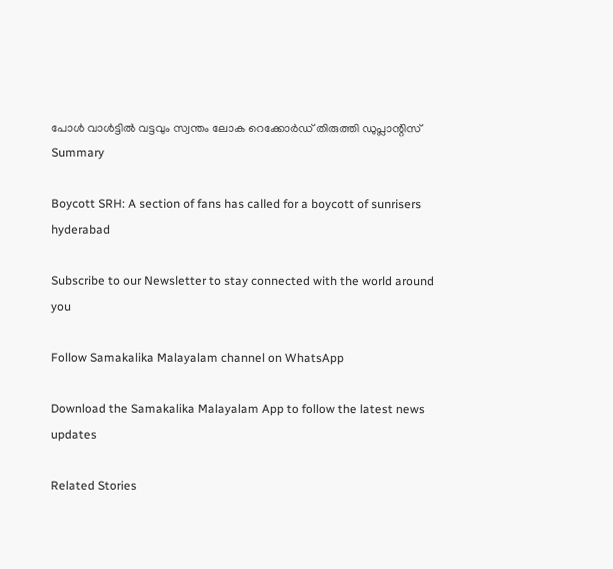പോള്‍ വാള്‍ട്ടില്‍ വട്ടവും സ്വന്തം ലോക റെക്കോര്‍ഡ് തിരുത്തി ഡുപ്ലാന്റിസ്
Summary

Boycott SRH: A section of fans has called for a boycott of sunrisers hyderabad

Subscribe to our Newsletter to stay connected with the world around you

Follow Samakalika Malayalam channel on WhatsApp

Download the Samakalika Malayalam App to follow the latest news updates

Related Stories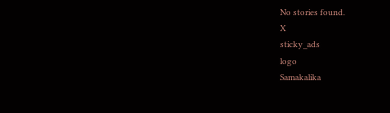No stories found.
X
sticky_ads
logo
Samakalika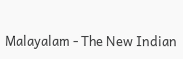Malayalam - The New Indian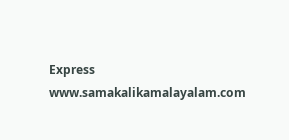Express
www.samakalikamalayalam.com